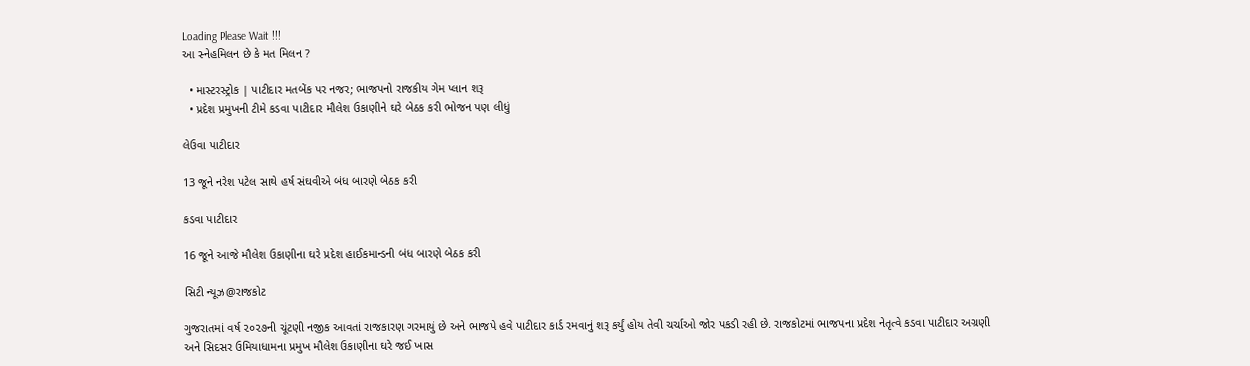Loading Please Wait !!!
આ સ્નેહમિલન છે કે મત મિલન ?

  • માસ્ટરસ્ટ્રોક | પાટીદાર મતબેંક પર નજર; ભાજપનો રાજકીય ગેમ પ્લાન શરૂ
  • પ્રદેશ પ્રમુખની ટીમે કડવા પાટીદાર મૌલેશ ઉકાણીને ઘરે બેઠક કરી ભોજન પણ લીધું

લેઉવા પાટીદાર

13 જૂને નરેશ પટેલ સાથે હર્ષ સંઘવીએ બંધ બારણે બેઠક કરી

કડવા પાટીદાર

16 જૂને આજે મૌલેશ ઉકાણીના ઘરે પ્રદેશ હાઈકમાન્ડની બંધ બારણે બેઠક કરી

સિટી ન્યૂઝ@રાજકોટ

ગુજરાતમાં વર્ષ ૨૦૨૭ની ચૂંટણી નજીક આવતાં રાજકારણ ગરમાયું છે અને ભાજપે હવે પાટીદાર કાર્ડ રમવાનું શરૂ કર્યું હોય તેવી ચર્ચાઓ જોર પકડી રહી છે. રાજકોટમાં ભાજપના પ્રદેશ નેતૃત્વે કડવા પાટીદાર અગ્રણી અને સિદસર ઉમિયાધામના પ્રમુખ મૌલેશ ઉકાણીના ઘરે જઈ ખાસ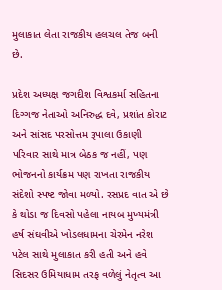મુલાકાત લેતા રાજકીય હલચલ તેજ બની છે.

પ્રદેશ અધ્યક્ષ જગદીશ વિશ્વકર્મા સહિતના દિગ્ગજ નેતાઓ અનિરુદ્ધ દવે, પ્રશાંત કોરાટ અને સાંસદ પરસોત્તમ રૂપાલા ઉકાણી પરિવાર સાથે માત્ર બેઠક જ નહીં, પણ ભોજનનો કાર્યક્રમ પણ રાખતા રાજકીય સંદેશો સ્પષ્ટ જોવા મળ્યો. રસપ્રદ વાત એ છે કે થોડા જ દિવસો પહેલા નાયબ મુખ્યમંત્રી હર્ષ સંઘવીએ ખોડલધામના ચેરમેન નરેશ પટેલ સાથે મુલાકાત કરી હતી અને હવે સિદસર ઉમિયાધામ તરફ વળેલું નેતૃત્વ આ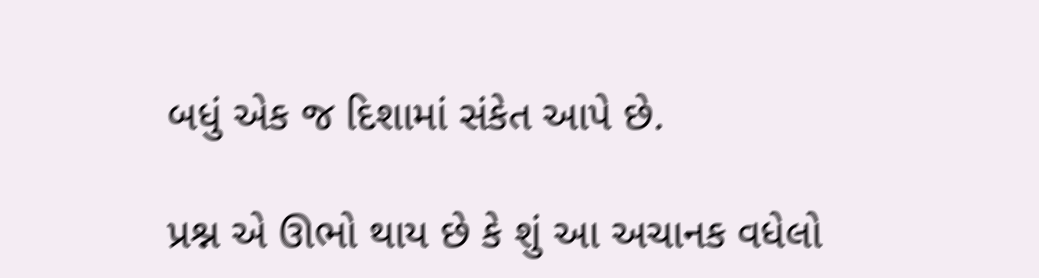બધું એક જ દિશામાં સંકેત આપે છે.

પ્રશ્ન એ ઊભો થાય છે કે શું આ અચાનક વધેલો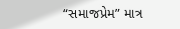“સમાજપ્રેમ” માત્ર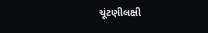ચૂંટણીલક્ષી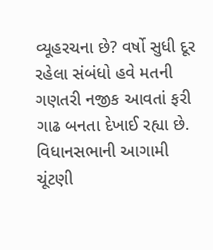વ્યૂહરચના છે? વર્ષો સુધી દૂર રહેલા સંબંધો હવે મતની ગણતરી નજીક આવતાં ફરી ગાઢ બનતા દેખાઈ રહ્યા છે. વિધાનસભાની આગામી ચૂંટણી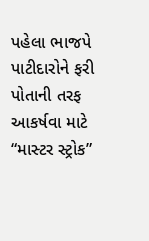પહેલા ભાજપે પાટીદારોને ફરી પોતાની તરફ આકર્ષવા માટે “માસ્ટર સ્ટ્રોક”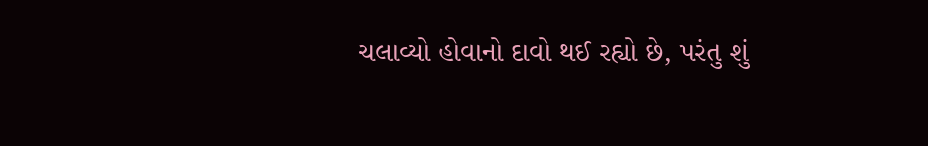ચલાવ્યો હોવાનો દાવો થઈ રહ્યો છે, પરંતુ શું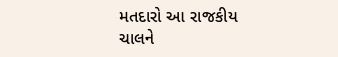મતદારો આ રાજકીય ચાલને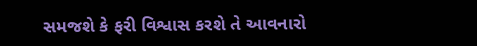સમજશે કે ફરી વિશ્વાસ કરશે તે આવનારો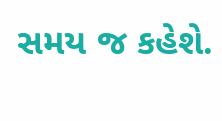સમય જ કહેશે.